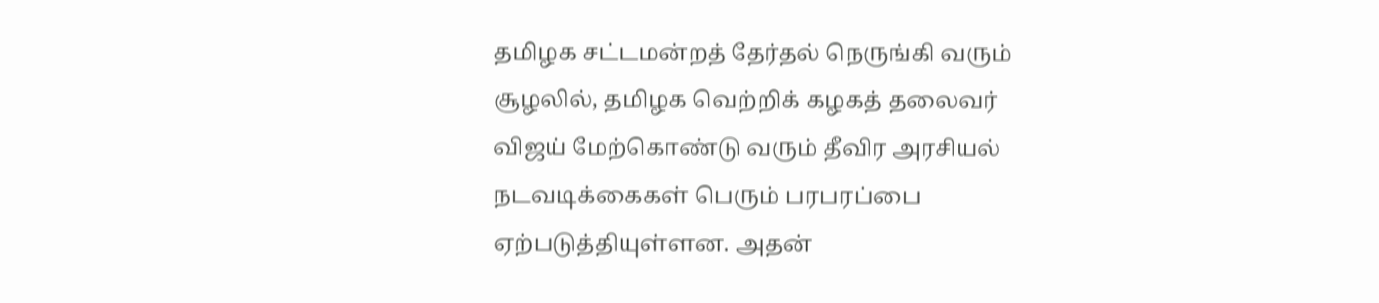தமிழக சட்டமன்றத் தேர்தல் நெருங்கி வரும் சூழலில், தமிழக வெற்றிக் கழகத் தலைவர் விஜய் மேற்கொண்டு வரும் தீவிர அரசியல் நடவடிக்கைகள் பெரும் பரபரப்பை ஏற்படுத்தியுள்ளன. அதன்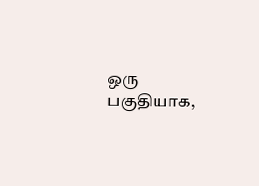ஒரு பகுதியாக,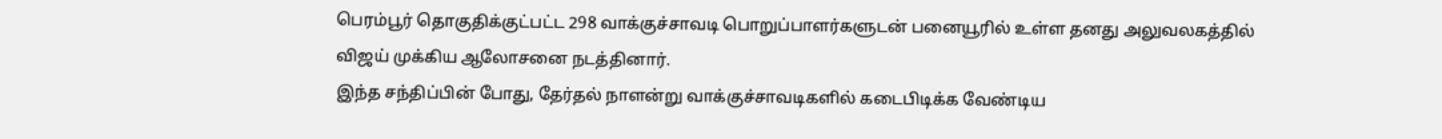பெரம்பூர் தொகுதிக்குட்பட்ட 298 வாக்குச்சாவடி பொறுப்பாளர்களுடன் பனையூரில் உள்ள தனது அலுவலகத்தில் விஜய் முக்கிய ஆலோசனை நடத்தினார்.
இந்த சந்திப்பின் போது, தேர்தல் நாளன்று வாக்குச்சாவடிகளில் கடைபிடிக்க வேண்டிய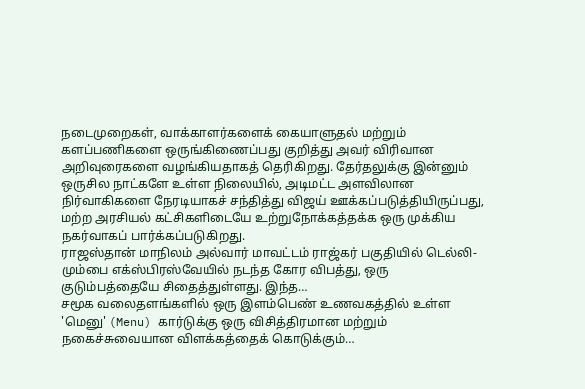நடைமுறைகள், வாக்காளர்களைக் கையாளுதல் மற்றும் களப்பணிகளை ஒருங்கிணைப்பது குறித்து அவர் விரிவான அறிவுரைகளை வழங்கியதாகத் தெரிகிறது. தேர்தலுக்கு இன்னும் ஒருசில நாட்களே உள்ள நிலையில், அடிமட்ட அளவிலான நிர்வாகிகளை நேரடியாகச் சந்தித்து விஜய் ஊக்கப்படுத்தியிருப்பது, மற்ற அரசியல் கட்சிகளிடையே உற்றுநோக்கத்தக்க ஒரு முக்கிய நகர்வாகப் பார்க்கப்படுகிறது.
ராஜஸ்தான் மாநிலம் அல்வார் மாவட்டம் ராஜ்கர் பகுதியில் டெல்லி-மும்பை எக்ஸ்பிரஸ்வேயில் நடந்த கோர விபத்து, ஒரு குடும்பத்தையே சிதைத்துள்ளது. இந்த…
சமூக வலைதளங்களில் ஒரு இளம்பெண் உணவகத்தில் உள்ள 'மெனு' (Menu) கார்டுக்கு ஒரு விசித்திரமான மற்றும் நகைச்சுவையான விளக்கத்தைக் கொடுக்கும்…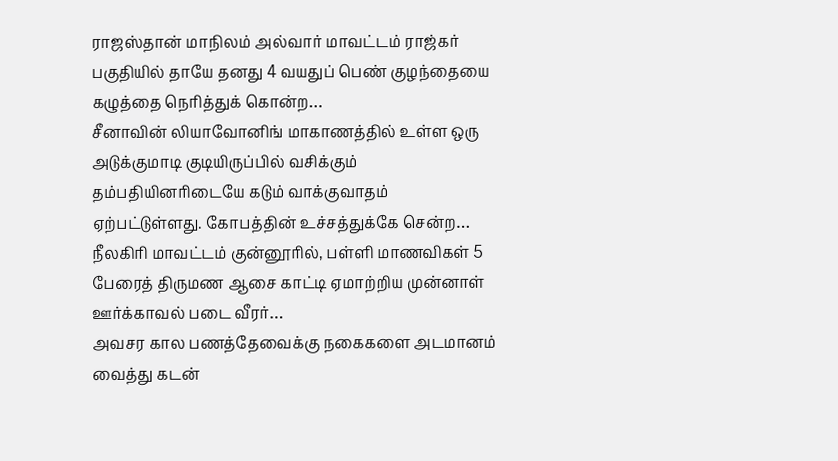ராஜஸ்தான் மாநிலம் அல்வார் மாவட்டம் ராஜ்கர் பகுதியில் தாயே தனது 4 வயதுப் பெண் குழந்தையை கழுத்தை நெரித்துக் கொன்ற…
சீனாவின் லியாவோனிங் மாகாணத்தில் உள்ள ஒரு அடுக்குமாடி குடியிருப்பில் வசிக்கும் தம்பதியினரிடையே கடும் வாக்குவாதம் ஏற்பட்டுள்ளது. கோபத்தின் உச்சத்துக்கே சென்ற…
நீலகிரி மாவட்டம் குன்னூரில், பள்ளி மாணவிகள் 5 பேரைத் திருமண ஆசை காட்டி ஏமாற்றிய முன்னாள் ஊர்க்காவல் படை வீரர்…
அவசர கால பணத்தேவைக்கு நகைகளை அடமானம் வைத்து கடன்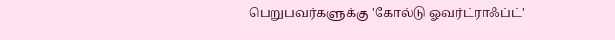பெறுபவர்களுக்கு 'கோல்டு ஓவர்ட்ராஃப்ட்'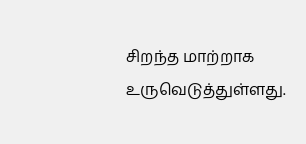சிறந்த மாற்றாக உருவெடுத்துள்ளது.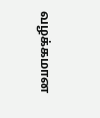வழக்கமான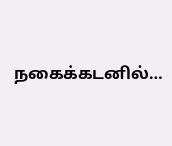நகைக்கடனில்…